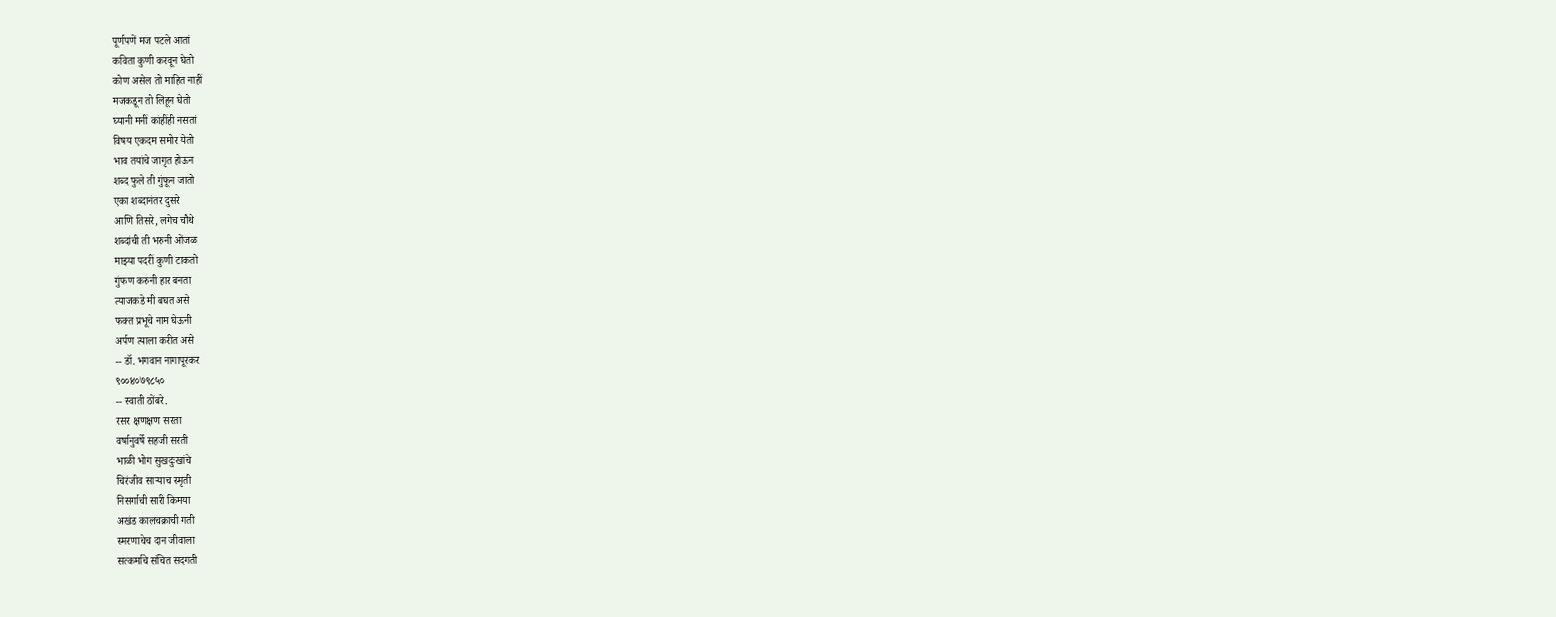पूर्णपणें मज पटले आतां
कविता कुणी करवून घेतो
कोण असेल तो माहित नाहीं
मजकडून तो लिहून घेतो
घ्यानी मनीं कांहींही नसतां
विषय एकदम समोर येतो
भाव तयांचे जागृत होऊन
शब्द फुले ती गुंफून जातो
एका शब्दानंतर दुसरे
आणि तिसरे, लगेच चौथे
शब्दांची ती भरुनी ओंजळ
माझ्या पदरीं कुणी टाकतो
गुंफण करुनी हार बनता
त्याजकडे मी बघत असे
फक्त प्रभूचे नाम घेऊनी
अर्पण त्याला करीत असे
-- डॉ. भगवान नागापूरकर
९००४०७९८५०
-- स्वाती ठोंबरे.
रसर क्षणक्षण सरता
वर्षानुवर्षे सहजी सरती
भाळी भोग सुखदुःखांचे
चिरंजीव साऱ्याच स्मृती
निसर्गाची सारी किमया
अखंड कालचक्राची गती
स्मरणाचेच दान जीवाला
सत्कर्माचे संचित सदगती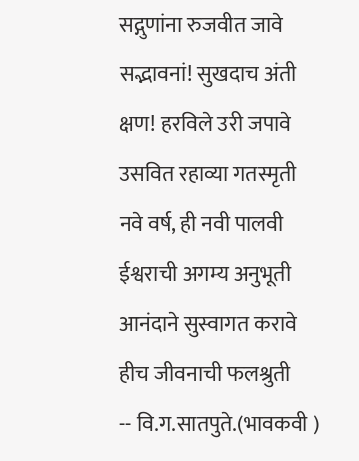सद्गुणांना रुजवीत जावे
सद्भावनां! सुखदाच अंती
क्षण! हरविले उरी जपावे
उसवित रहाव्या गतस्मृती
नवे वर्ष, ही नवी पालवी
ईश्वराची अगम्य अनुभूती
आनंदाने सुस्वागत करावे
हीच जीवनाची फलश्रुती
-- वि.ग.सातपुते.(भावकवी )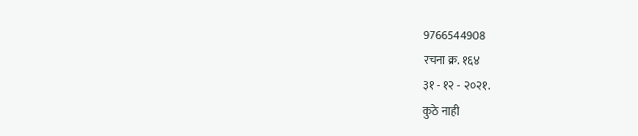9766544908
रचना क्र. १६४
३१ - १२ - २०२१.
कुठे नाही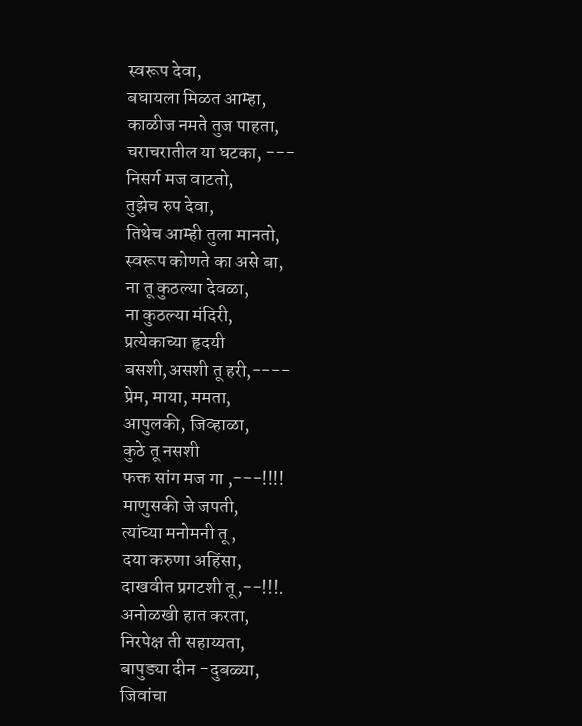स्वरूप देवा,
बघायला मिळत आम्हा,
काळीज नमते तुज पाहता,
चराचरातील या घटका, ---
निसर्ग मज वाटतो,
तुझेच रुप देवा,
तिथेच आम्ही तुला मानतो,
स्वरूप कोणते का असे बा,
ना तू कुठल्या देवळा,
ना कुठल्या मंदिरी,
प्रत्येकाच्या हृदयी
बसशी,असशी तू हरी,----
प्रेम, माया, ममता,
आपुलकी, जिव्हाळा,
कुठे तू नसशी
फक्त सांग मज गा ,---!!!!
माणुसकी जे जपती,
त्यांच्या मनोमनी तू ,
दया करुणा अहिंसा,
दाखवीत प्रगटशी तू,--!!!.
अनोळखी हात करता,
निरपेक्ष ती सहाय्यता,
बापुड्या दीन -दुबळ्या,
जिवांचा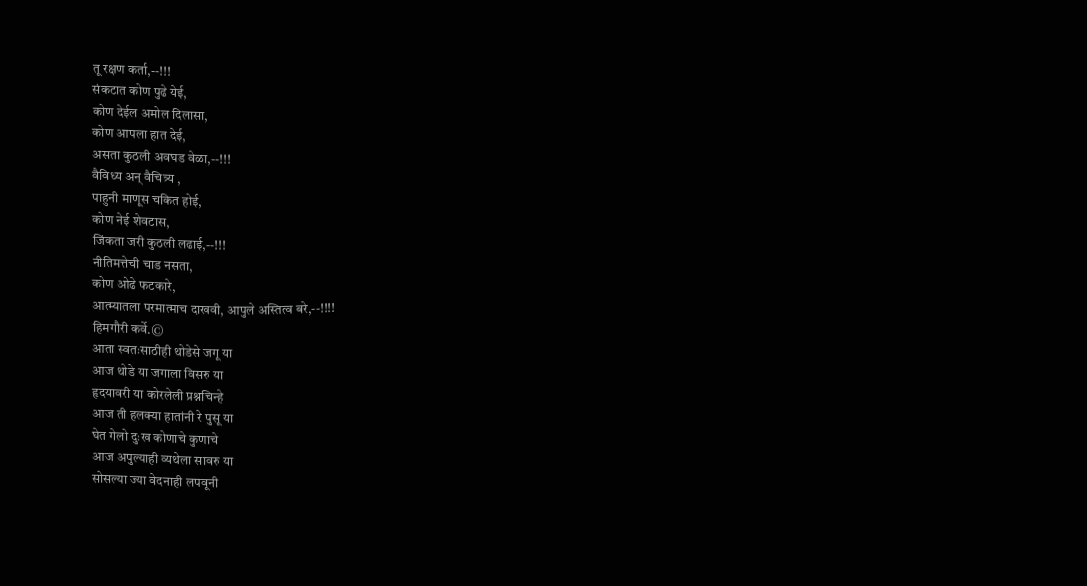तू रक्षण कर्ता,--!!!
संकटात कोण पुढे येई,
कोण देईल अमोल दिलासा,
कोण आपला हात देई,
असता कुठली अवघड वेळा,--!!!
वैविध्य अन् वैचित्र्य ,
पाहुनी माणूस चकित होई,
कोण नेई शेवटास,
जिंकता जरी कुठली लढाई,--!!!
नीतिमत्तेची चाड नसता,
कोण ओढे फटकारे,
आत्म्यातला परमात्माच दाखवी, आपुले अस्तित्व बरे,--!!!!
हिमगौरी कर्वे.©
आता स्वतःसाठीही थोडेसे जगू या
आज थोडे या जगाला विसरु या
हृदयावरी या कोरलेली प्रश्नचिन्हे
आज ती हलक्या हातांनी रे पुसू या
घेत गेलो दुःख कोणाचे कुणाचे
आज अपुल्याही व्यथेला सावरु या
सोसल्या ज्या वेदनाही लपवूनी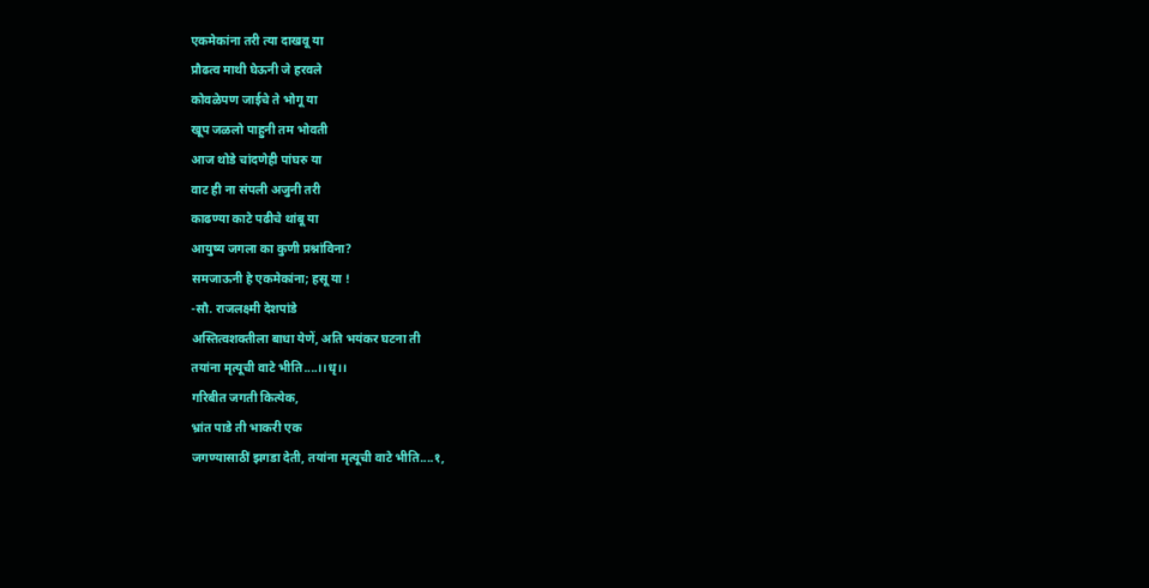एकमेकांना तरी त्या दाखवू या
प्रौढत्व माथी घेऊनी जे हरवले
कोवळेपण जाईचे ते भोगू या
खूप जळलो पाहुनी तम भोवती
आज थोडे चांदणेही पांघरु या
वाट ही ना संपली अजुनी तरी
काढण्या काटे पढीचे थांबू या
आयुष्य जगला का कुणी प्रश्नांविना?
समजाऊनी हे एकमेकांना; हसू या !
-सौ. राजलक्ष्मी देशपांडे
अस्तित्वशक्तीला बाधा येणें, अति भयंकर घटना ती
तयांना मृत्यूची वाटे भीति....।।धृ।।
गरिबीत जगती कित्येक,
भ्रांत पाडे ती भाकरी एक
जगण्यासाठीं झगडा देती, तयांना मृत्यूची वाटे भीति....१,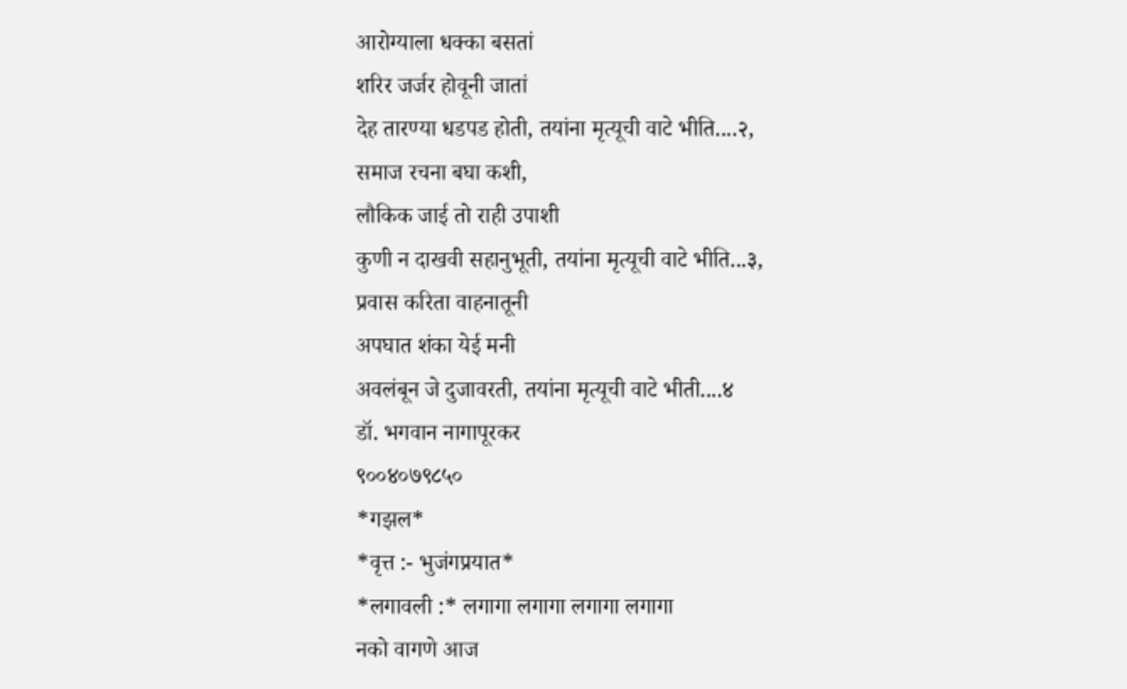आरोग्याला धक्का बसतां
शरिर जर्जर होवूनी जातां
देह तारण्या धडपड होती, तयांना मृत्यूची वाटे भीति....२,
समाज रचना बघा कशी,
लौकिक जाई तो राही उपाशी
कुणी न दाखवी सहानुभूती, तयांना मृत्यूची वाटे भीति...३,
प्रवास करिता वाहनातूनी
अपघात शंका येई मनी
अवलंबून जे दुजावरती, तयांना मृत्यूची वाटे भीती....४
डॉ. भगवान नागापूरकर
९००४०७९८५०
*गझल*
*वृत्त :- भुजंगप्रयात*
*लगावली :* लगागा लगागा लगागा लगागा
नको वागणे आज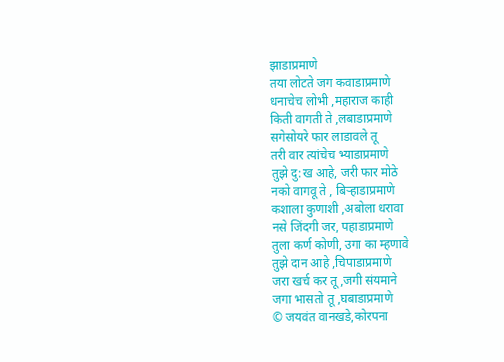झाडाप्रमाणे
तया लोटते जग कवाडाप्रमाणे
धनाचेच लोभी ,महाराज काही
किती वागती ते ,लबाडाप्रमाणे
सगेसोयरे फार लाडावले तू
तरी वार त्यांचेच भ्याडाप्रमाणे
तुझे दु:ख आहे, जरी फार मोठे
नको वागवू ते , बिऱ्हाडाप्रमाणे
कशाला कुणाशी ,अबोला धरावा
नसे जिंदगी जर, पहाडाप्रमाणे
तुला कर्ण कोणी, उगा का म्हणावे
तुझे दान आहे ,चिपाडाप्रमाणे
जरा खर्च कर तू ,जगी संयमाने
जगा भासतो तू ,घबाडाप्रमाणे
© जयवंत वानखडे,कोरपना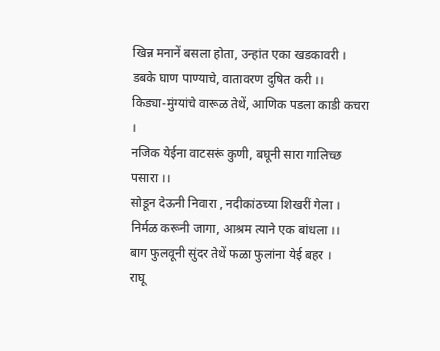खिन्न मनानें बसला होता, उन्हांत एका खडकावरी ।
डबके घाण पाण्याचे, वातावरण दुषित करी ।।
किड्या-मुंग्यांचे वारूळ तेथें, आणिक पडला काडी कचरा ।
नजिक येईना वाटसरूं कुणी, बघूनी सारा गालिच्छ पसारा ।।
सोडून देऊनी निवारा , नदीकांठच्या शिखरीं गेला ।
निर्मळ करूनी जागा, आश्रम त्याने एक बांधला ।।
बाग फुलवूनी सुंदर तेथें फळा फुलांना येई बहर ।
राघू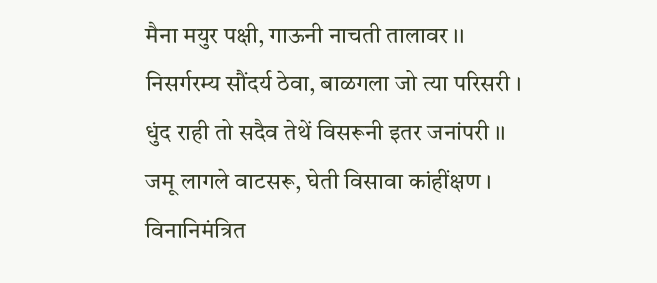मैना मयुर पक्षी, गाऊनी नाचती तालावर ।।
निसर्गरम्य सौंदर्य ठेवा, बाळगला जो त्या परिसरी ।
धुंद राही तो सदैव तेथें विसरूनी इतर जनांपरी ।।
जमू लागले वाटसरू, घेती विसावा कांहींक्षण ।
विनानिमंत्रित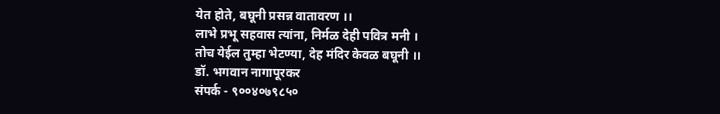येत होते, बघूनी प्रसन्न वातावरण ।।
लाभे प्रभू सहवास त्यांना, निर्मळ देही पवित्र मनी ।
तोच येईल तुम्हा भेटण्या, देह मंदिर केवळ बघूनी ।।
डॉ. भगवान नागापूरकर
संपर्क - ९००४०७९८५०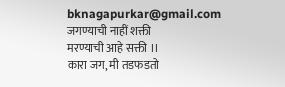bknagapurkar@gmail.com
जगण्याची नाहीं शक्ती
मरण्याची आहे सक्ती ।।
कारा जग, मी तडफडतो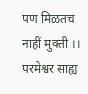पण मिळतच नाहीं मुक्ती ।।
परमेश्वर साह्य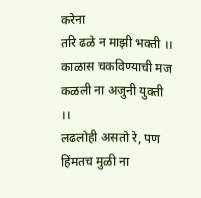करेना
तरि ढळे न माझी भक्ती ।।
काळास चकविण्याची मज
कळली ना अजुनी युक्ती ।।
लढलोही असतो रे, पण
हिंमतच मुळी ना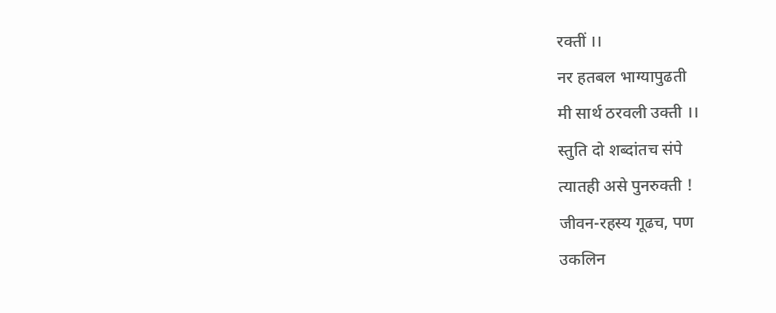रक्तीं ।।
नर हतबल भाग्यापुढती
मी सार्थ ठरवली उक्ती ।।
स्तुति दो शब्दांतच संपे
त्यातही असे पुनरुक्ती !
जीवन-रहस्य गूढच, पण
उकलिन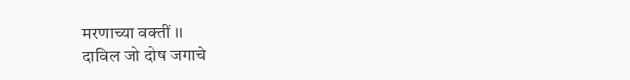मरणाच्या वक्तीं ।।
दाविल जो दोष जगाचे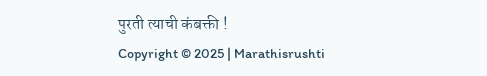पुरती त्याची कंबक्ती !
Copyright © 2025 | Marathisrushti